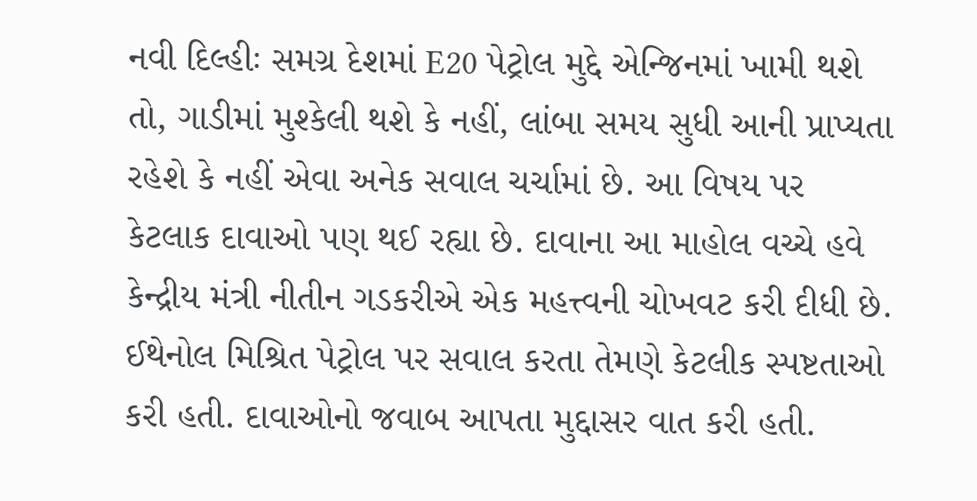નવી દિલ્હીઃ સમગ્ર દેશમાં E20 પેટ્રોલ મુદ્દે એન્જિનમાં ખામી થશે તો, ગાડીમાં મુશ્કેલી થશે કે નહીં, લાંબા સમય સુધી આની પ્રાપ્યતા રહેશે કે નહીં એવા અનેક સવાલ ચર્ચામાં છે. આ વિષય પર કેટલાક દાવાઓ પણ થઈ રહ્યા છે. દાવાના આ માહોલ વચ્ચે હવે કેન્દ્રીય મંત્રી નીતીન ગડકરીએ એક મહત્ત્વની ચોખવટ કરી દીધી છે. ઈથેનોલ મિશ્રિત પેટ્રોલ પર સવાલ કરતા તેમણે કેટલીક સ્પષ્ટતાઓ કરી હતી. દાવાઓનો જવાબ આપતા મુદ્દાસર વાત કરી હતી.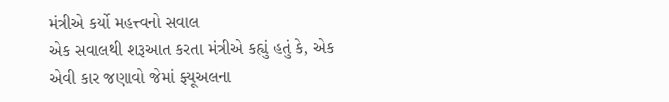મંત્રીએ કર્યો મહત્ત્વનો સવાલ
એક સવાલથી શરૂઆત કરતા મંત્રીએ કહ્યું હતું કે, એક એવી કાર જણાવો જેમાં ફ્યૂઅલના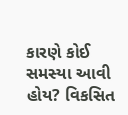કારણે કોઈ સમસ્યા આવી હોય? વિકસિત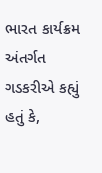ભારત કાર્યક્રમ અંતર્ગત ગડકરીએ કહ્યું હતું કે,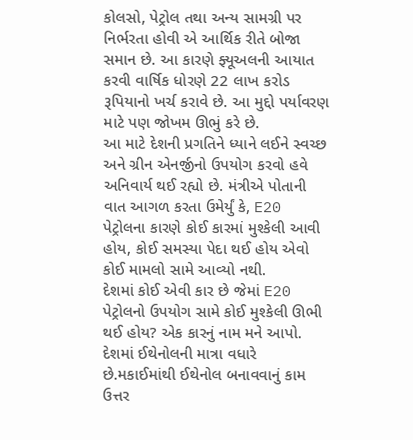કોલસો, પેટ્રોલ તથા અન્ય સામગ્રી પર નિર્ભરતા હોવી એ આર્થિક રીતે બોજા સમાન છે. આ કારણે ફ્યૂઅલની આયાત કરવી વાર્ષિક ધોરણે 22 લાખ કરોડ રૂપિયાનો ખર્ચ કરાવે છે. આ મુદ્દો પર્યાવરણ માટે પણ જોખમ ઊભું કરે છે.
આ માટે દેશની પ્રગતિને ધ્યાને લઈને સ્વચ્છ અને ગ્રીન એનર્જીનો ઉપયોગ કરવો હવે અનિવાર્ય થઈ રહ્યો છે. મંત્રીએ પોતાની વાત આગળ કરતા ઉમેર્યું કે, E20 પેટ્રોલના કારણે કોઈ કારમાં મુશ્કેલી આવી હોય, કોઈ સમસ્યા પેદા થઈ હોય એવો કોઈ મામલો સામે આવ્યો નથી.
દેશમાં કોઈ એવી કાર છે જેમાં E20 પેટ્રોલનો ઉપયોગ સામે કોઈ મુશ્કેલી ઊભી થઈ હોય? એક કારનું નામ મને આપો. દેશમાં ઈથેનોલની માત્રા વધારે છે.મકાઈમાંથી ઈથેનોલ બનાવવાનું કામ ઉત્તર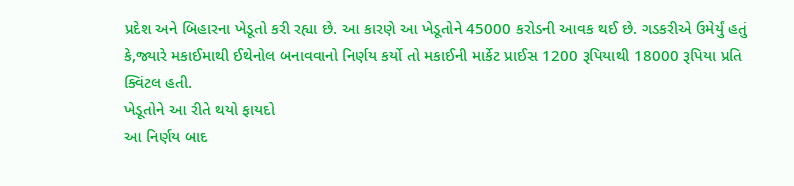પ્રદેશ અને બિહારના ખેડૂતો કરી રહ્યા છે. આ કારણે આ ખેડૂતોને 45000 કરોડની આવક થઈ છે. ગડકરીએ ઉમેર્યું હતું કે,જ્યારે મકાઈમાથી ઈથેનોલ બનાવવાનો નિર્ણય કર્યો તો મકાઈની માર્કેટ પ્રાઈસ 1200 રૂપિયાથી 18000 રૂપિયા પ્રતિ ક્વિંટલ હતી.
ખેડૂતોને આ રીતે થયો ફાયદો
આ નિર્ણય બાદ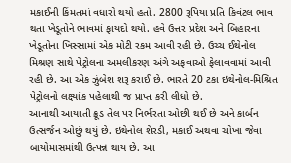મકાઈની કિંમતમાં વધારો થયો હતો. 2800 રૂપિયા પ્રતિ કિવંટલ ભાવ થતા ખેડૂતોને ભાવમાં ફાયદો થયો. હવે ઉત્તર પ્રદેશ અને બિહારના ખેડૂતોના ખિસ્સામાં એક મોટી રકમ આવી રહી છે. ઉચ્ચ ઈથેનોલ મિશ્રણ સાથે પેટ્રોલના અમલીકરણ અંગે અફવાઓ ફેલાવવામાં આવી રહી છે. આ એક ઝુંબેશ શરૂ કરાઈ છે. ભારતે 20 ટકા ઇથેનોલ-મિશ્રિત પેટ્રોલનો લક્ષ્યાંક પહેલાથી જ પ્રાપ્ત કરી લીધો છે.
આનાથી આયાતી ક્રૂડ તેલ પર નિર્ભરતા ઓછી થઈ છે અને કાર્બન ઉત્સર્જન ઓછું થયું છે. ઇથેનોલ શેરડી, મકાઈ અથવા ચોખા જેવા બાયોમાસમાંથી ઉત્પન્ન થાય છે. આ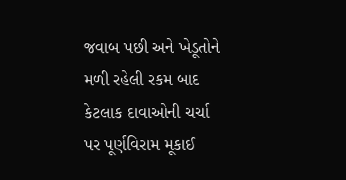જવાબ પછી અને ખેડૂતોને મળી રહેલી રકમ બાદ કેટલાક દાવાઓની ચર્ચા પર પૂર્ણવિરામ મૂકાઈ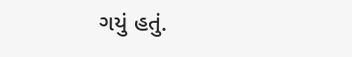ગયું હતું.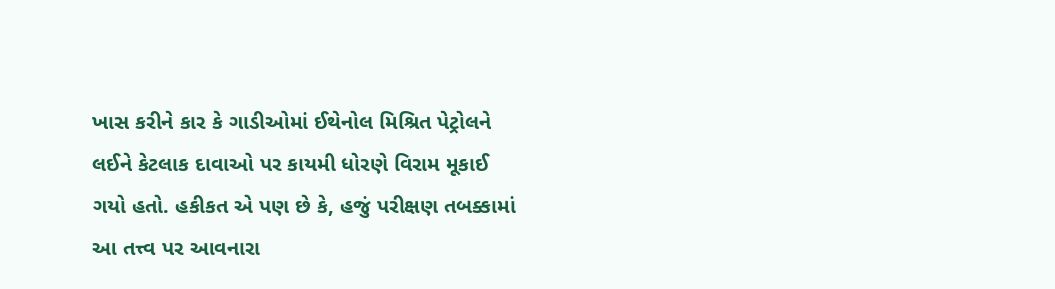ખાસ કરીને કાર કે ગાડીઓમાં ઈથેનોલ મિશ્રિત પેટ્રોલને લઈને કેટલાક દાવાઓ પર કાયમી ધોરણે વિરામ મૂકાઈ ગયો હતો. હકીકત એ પણ છે કે, હજું પરીક્ષણ તબક્કામાં આ તત્ત્વ પર આવનારા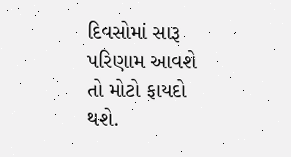દિવસોમાં સારૂ પરિણામ આવશે તો મોટો ફાયદો થશે.